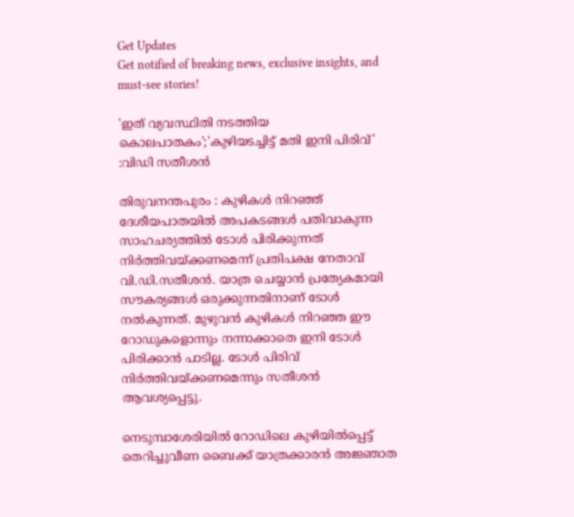Get Updates
Get notified of breaking news, exclusive insights, and must-see stories!

'ഇത് വ്യവസ്ഥിതി നടത്തിയ കൊലപാതകം';'കുഴിയടച്ചിട്ട് മതി ഇനി പിരിവ്' :വിഡി സതീശൻ

തിരുവനന്തപുരം : കുഴികൾ നിറഞ്ഞ് ദേശീയപാതയിൽ അപകടങ്ങൾ പതിവാകുന്ന സാഹചര്യത്തിൽ ടോൾ പിരിക്കുന്നത് നിർത്തിവയ്ക്കണമെന്ന് പ്രതിപക്ഷ നേതാവ് വി.ഡി.സതീശൻ. യാത്ര ചെയ്യാൻ പ്രത്യേകമായി സൗകര്യങ്ങൾ ഒരുക്കുന്നതിനാണ് ടോൾ നൽകുന്നത്. മുഴുവൻ കുഴികൾ നിറഞ്ഞ ഈ റോഡുകളൊന്നും നന്നാക്കാതെ ഇനി ടോൾ പിരിക്കാൻ പാടില്ല. ടോൾ പിരിവ് നിർത്തിവയ്ക്കണമെന്നും സതീശൻ ആവശ്യപ്പെട്ടു.

നെടുമ്പാശേരിയിൽ റോഡിലെ കുഴിയിൽപ്പെട്ട് തെറിച്ചുവീണ ബൈക്ക് യാത്രക്കാരൻ അജ്ഞാത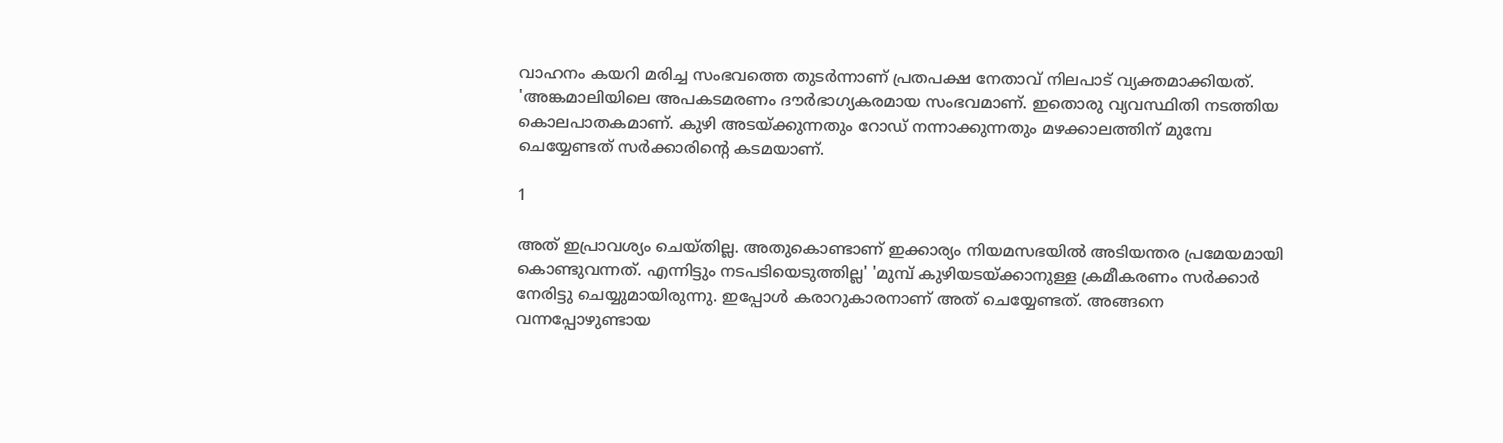വാഹനം കയറി മരിച്ച സംഭവത്തെ തുടര്‍ന്നാണ് പ്രതപക്ഷ നേതാവ് നിലപാട് വ്യക്തമാക്കിയത്. 'അങ്കമാലിയിലെ അപകടമരണം ദൗര്‍ഭാഗ്യകരമായ സംഭവമാണ്. ഇതൊരു വ്യവസ്ഥിതി നടത്തിയ കൊലപാതകമാണ്. കുഴി അടയ്ക്കുന്നതും റോഡ് നന്നാക്കുന്നതും മഴക്കാലത്തിന് മുമ്പേ ചെയ്യേണ്ടത് സര്‍ക്കാരിന്റെ കടമയാണ്.

1

അത് ഇപ്രാവശ്യം ചെയ്തില്ല. അതുകൊണ്ടാണ് ഇക്കാര്യം നിയമസഭയില്‍ അടിയന്തര പ്രമേയമായി കൊണ്ടുവന്നത്. എന്നിട്ടും നടപടിയെടുത്തില്ല' 'മുമ്പ് കുഴിയടയ്ക്കാനുള്ള ക്രമീകരണം സര്‍ക്കാര്‍ നേരിട്ടു ചെയ്യുമായിരുന്നു. ഇപ്പോള്‍ കരാറുകാരനാണ് അത് ചെയ്യേണ്ടത്. അങ്ങനെ വന്നപ്പോഴുണ്ടായ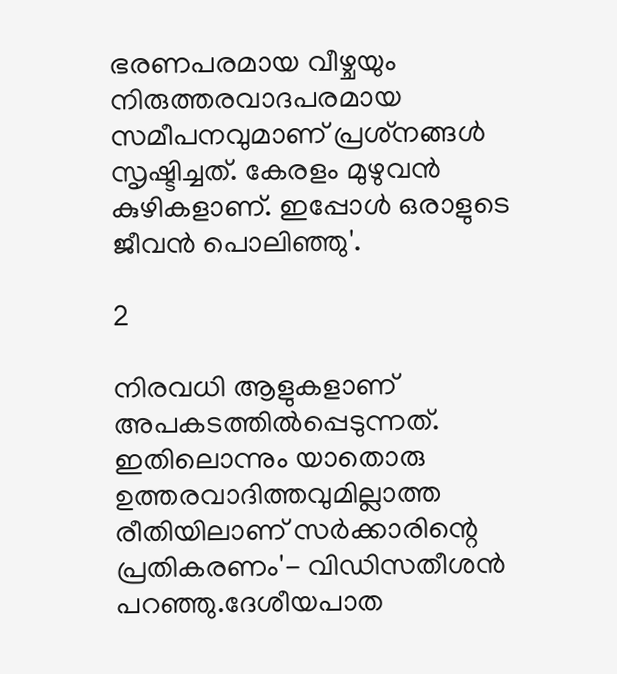ഭരണപരമായ വീഴ്ചയും നിരുത്തരവാദപരമായ സമീപനവുമാണ് പ്രശ്‌നങ്ങള്‍ സൃഷ്ടിച്ചത്. കേരളം മുഴുവന്‍ കുഴികളാണ്. ഇപ്പോള്‍ ഒരാളുടെ ജീവന്‍ പൊലിഞ്ഞു'.

2

നിരവധി ആളുകളാണ് അപകടത്തില്‍പ്പെടുന്നത്. ഇതിലൊന്നും യാതൊരു ഉത്തരവാദിത്തവുമില്ലാത്ത രീതിയിലാണ് സര്‍ക്കാരിന്റെ പ്രതികരണം'- വിഡിസതീശന്‍ പറഞ്ഞു.ദേശീയപാത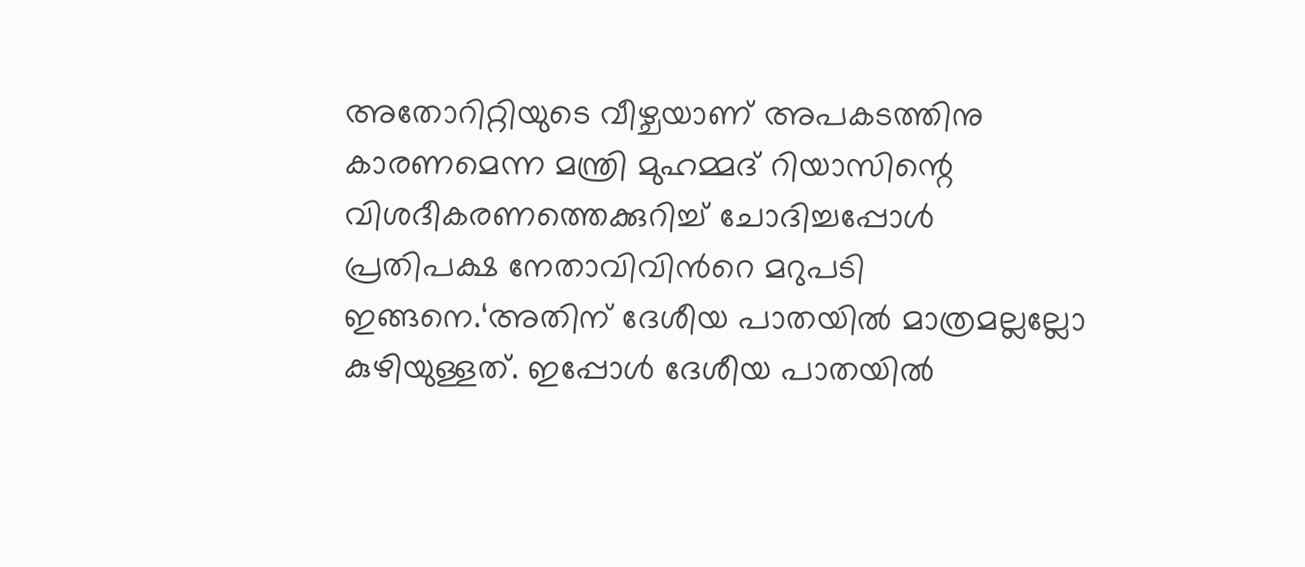അതോറിറ്റിയുടെ വീഴ്ചയാണ് അപകടത്തിനു കാരണമെന്ന മന്ത്രി മുഹമ്മദ് റിയാസിന്റെ വിശദീകരണത്തെക്കുറിച്ച് ചോദിച്ചപ്പോൾ പ്രതിപക്ഷ നേതാവിവിന്‍റെ മറുപടി ഇങ്ങനെ.‘അതിന് ദേശീയ പാതയിൽ മാത്രമല്ലല്ലോ കുഴിയുള്ളത്. ഇപ്പോൾ ദേശീയ പാതയിൽ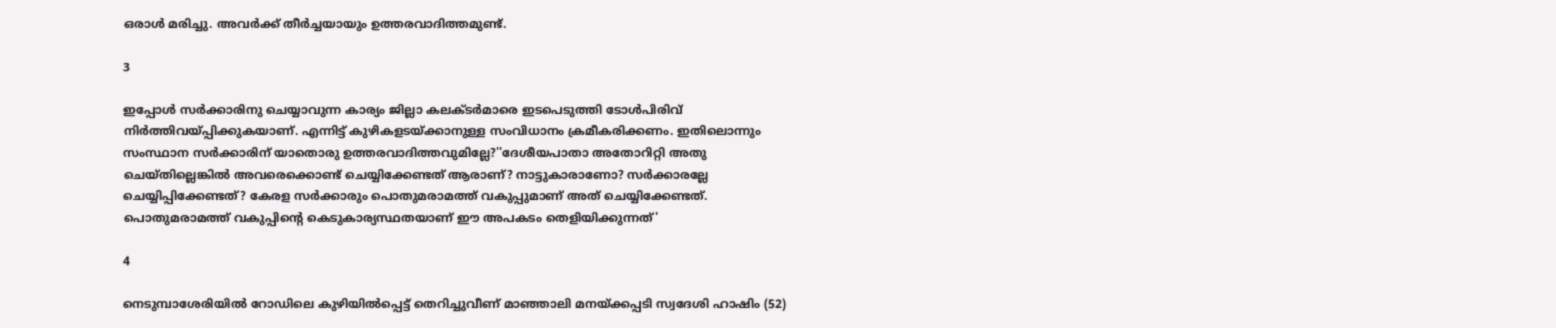ഒരാൾ മരിച്ചു. അവർക്ക് തീർച്ചയായും ഉത്തരവാദിത്തമുണ്ട്.

3

ഇപ്പോൾ സർക്കാരിനു ചെയ്യാവുന്ന കാര്യം ജില്ലാ കലക്ടർമാരെ ഇടപെടുത്തി ടോൾപിരിവ് നിർത്തിവയ്പ്പിക്കുകയാണ്. എന്നിട്ട് കുഴികളടയ്ക്കാനുള്ള സംവിധാനം ക്രമീകരിക്കണം. ഇതിലൊന്നും സംസ്ഥാന സർക്കാരിന് യാതൊരു ഉത്തരവാദിത്തവുമില്ലേ?''ദേശീയപാതാ അതോറിറ്റി അതു ചെയ്തില്ലെങ്കിൽ അവരെക്കൊണ്ട് ചെയ്യിക്കേണ്ടത് ആരാണ്? നാട്ടുകാരാണോ? സർക്കാരല്ലേ ചെയ്യിപ്പിക്കേണ്ടത്? കേരള സർക്കാരും പൊതുമരാമത്ത് വകുപ്പുമാണ് അത് ചെയ്യിക്കേണ്ടത്. പൊതുമരാമത്ത് വകുപ്പിന്റെ കെടുകാര്യസ്ഥതയാണ് ഈ അപകടം തെളിയിക്കുന്നത്'

4

നെടുമ്പാശേരിയിൽ റോഡിലെ കുഴിയിൽപ്പെട്ട് തെറിച്ചുവീണ് മാഞ്ഞാലി മനയ്ക്കപ്പടി സ്വദേശി ഹാഷിം (52)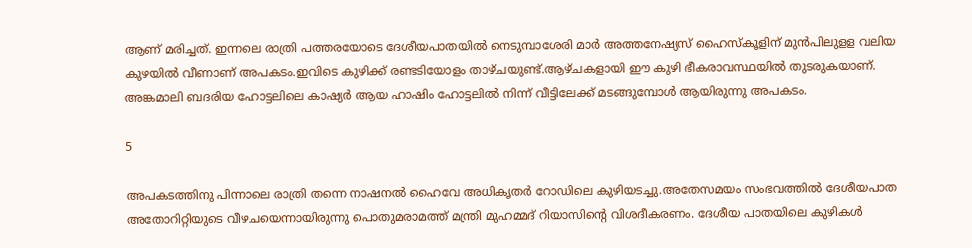ആണ് മരിച്ചത്. ഇന്നലെ രാത്രി പത്തരയോടെ ദേശീയപാതയിൽ നെടുമ്പാശേരി മാർ അത്തനേഷ്യസ് ഹൈസ്കൂളിന് മുൻപിലുളള വലിയ കുഴയിൽ വീണാണ് അപകടം.ഇവിടെ കുഴിക്ക് രണ്ടടിയോളം താഴ്ചയുണ്ട്.ആഴ്ചകളായി ഈ കുഴി ഭീകരാവസ്ഥയിൽ തുടരുകയാണ്. അങ്കമാലി ബദരിയ ഹോട്ടലിലെ കാഷ്യർ ആയ ഹാഷിം ഹോട്ടലിൽ നിന്ന് വീട്ടിലേക്ക് മടങ്ങുമ്പോൾ ആയിരുന്നു അപകടം.

5

അപകടത്തിനു പിന്നാലെ രാത്രി തന്നെ നാഷനൽ ഹൈവേ അധികൃതർ റോഡിലെ കുഴിയടച്ചു.അതേസമയം സംഭവത്തിൽ ദേശീയപാത അതോറിറ്റിയുടെ വീഴചയെന്നായിരുന്നു പൊതുമരാമത്ത് മന്ത്രി മുഹമ്മദ് റിയാസിന്‍റെ വിശദീകരണം. ദേശീയ പാതയിലെ കുഴികൾ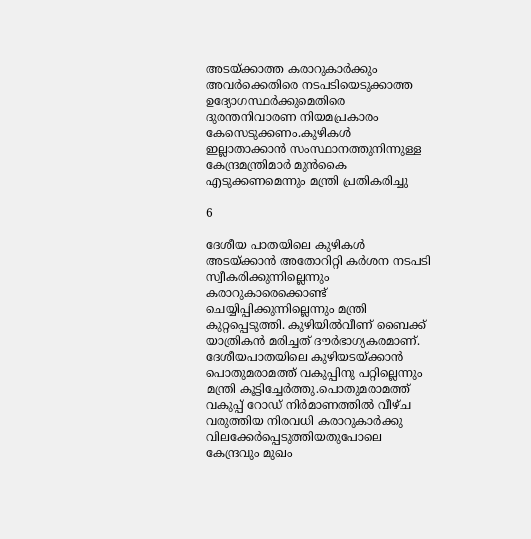അടയ്ക്കാത്ത കരാറുകാർക്കും അവർക്കെതിരെ നടപടിയെടുക്കാത്ത ഉദ്യോഗസ്ഥർക്കുമെതിരെ ദുരന്തനിവാരണ നിയമപ്രകാരം കേസെടുക്കണം.കുഴികൾ ഇല്ലാതാക്കാൻ സംസ്ഥാനത്തുനിന്നുള്ള കേന്ദ്രമന്ത്രിമാർ മുൻകൈ എടുക്കണമെന്നും മന്ത്രി പ്രതികരിച്ചു

6

ദേശീയ പാതയിലെ കുഴികള്‍ അടയ്ക്കാന്‍ അതോറിറ്റി കര്‍ശന നടപടി സ്വീകരിക്കുന്നില്ലെന്നും കരാറുകാരെക്കൊണ്ട് ചെയ്യിപ്പിക്കുന്നില്ലെന്നും മന്ത്രി കുറ്റപ്പെടുത്തി. കുഴിയില്‍വീണ് ബൈക്ക് യാത്രികന്‍ മരിച്ചത് ദൗര്‍ഭാഗ്യകരമാണ്. ദേശീയപാതയിലെ കുഴിയടയ്ക്കാന്‍ പൊതുമരാമത്ത് വകുപ്പിനു പറ്റില്ലെന്നും മന്ത്രി കൂട്ടിച്ചേർത്തു.പൊതുമരാമത്ത് വകുപ്പ് റോഡ് നിർമാണത്തിൽ വീഴ്ച വരുത്തിയ നിരവധി കരാറുകാർക്കു വിലക്കേർപ്പെടുത്തിയതുപോലെ കേന്ദ്രവും മുഖം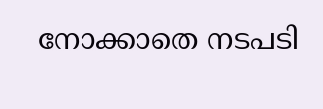നോക്കാതെ നടപടി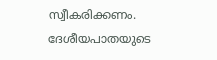സ്വീകരിക്കണം. ദേശീയപാതയുടെ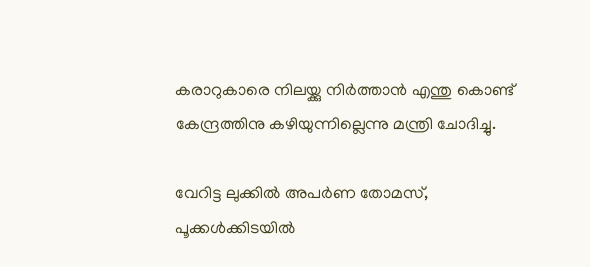കരാറുകാരെ നിലയ്ക്കു നിർത്താൻ എന്തു കൊണ്ട് കേന്ദ്രത്തിനു കഴിയുന്നില്ലെന്നു മന്ത്രി ചോദിച്ചു.

വേറിട്ട ലുക്കിൽ അപർണ തോമസ്, പൂക്കൾക്കിടയിൽ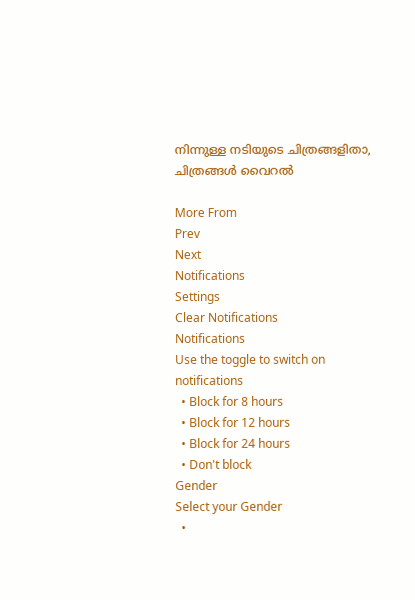നിന്നുള്ള നടിയുടെ ചിത്രങ്ങളിതാ, ചിത്രങ്ങൾ വൈറൽ

More From
Prev
Next
Notifications
Settings
Clear Notifications
Notifications
Use the toggle to switch on notifications
  • Block for 8 hours
  • Block for 12 hours
  • Block for 24 hours
  • Don't block
Gender
Select your Gender
  •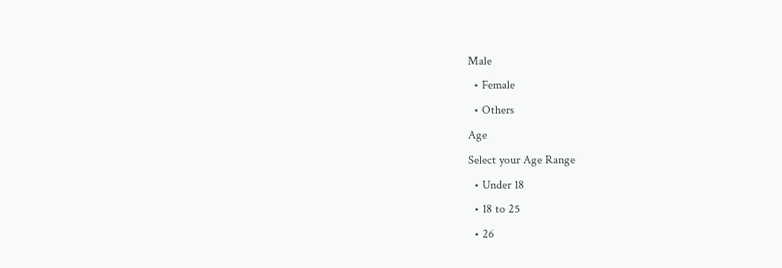Male
  • Female
  • Others
Age
Select your Age Range
  • Under 18
  • 18 to 25
  • 26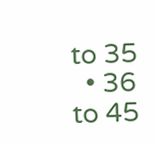to 35
  • 36 to 45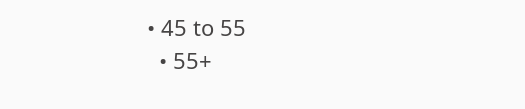• 45 to 55
  • 55+